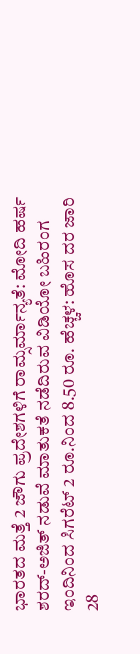ಭಾರತದ ಮತ್ತೆ 2 ಜೌಗು ಪ್ರದೇಶಗಳಿಗೆ ರಾಮ್ಸರ್ಮಾನ್ಯತೆ: ಮೋದಿ ಹರ್ಷ
ಶರದ್-ಅಜಿತ್ ನಡುವೆ ಮಾತುಕತೆ ನಡೆದಿರುವ ವಿಡಿಯೋ ಬಹಿರಂಗ
ಇಂದಿನಿಂದ ಸಿಗರೆಟ್ 2 ರೂ.ನಿಂದ 8.50 ರೂ. ಹೆಚ್ಚಳ: ಹೊಸ ದರ ಜಾರಿ
28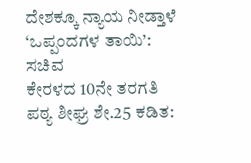ದೇಶಕ್ಕೂ ನ್ಯಾಯ ನೀಡ್ತಾಳೆ ‘ಒಪ್ಪಂದಗಳ ತಾಯಿ’: ಸಚಿವ
ಕೇರಳದ 10ನೇ ತರಗತಿ ಪಠ್ಯ ಶೀಘ್ರ ಶೇ.25 ಕಡಿತ: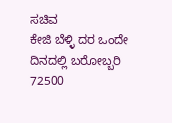ಸಚಿವ
ಕೇಜಿ ಬೆಳ್ಳಿ ದರ ಒಂದೇ ದಿನದಲ್ಲಿ ಬರೋಬ್ಬರಿ 72500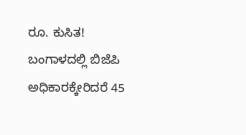ರೂ. ಕುಸಿತ!
ಬಂಗಾಳದಲ್ಲಿ ಬಿಜೆಪಿ ಅಧಿಕಾರಕ್ಕೇರಿದರೆ 45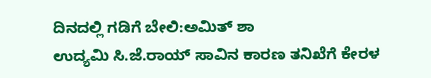ದಿನದಲ್ಲಿ ಗಡಿಗೆ ಬೇಲಿ:ಅಮಿತ್ ಶಾ
ಉದ್ಯಮಿ ಸಿ.ಜೆ.ರಾಯ್ ಸಾವಿನ ಕಾರಣ ತನಿಖೆಗೆ ಕೇರಳ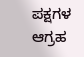ಪಕ್ಷಗಳ ಆಗ್ರಹ